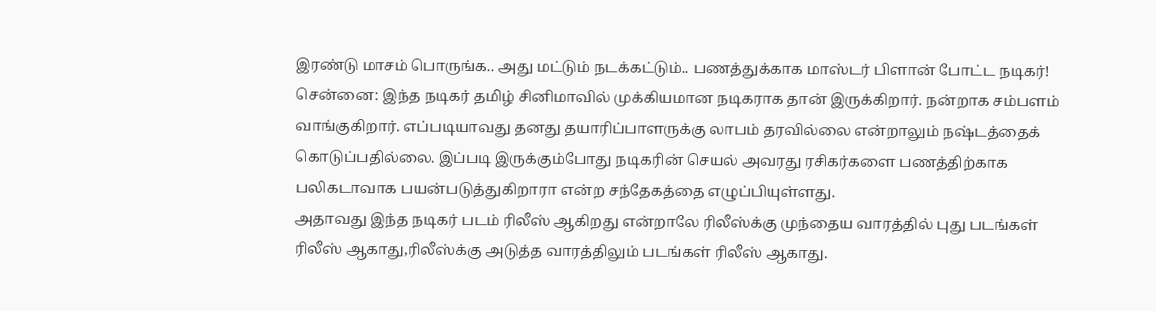இரண்டு மாசம் பொருங்க.. அது மட்டும் நடக்கட்டும்.. பணத்துக்காக மாஸ்டர் பிளான் போட்ட நடிகர்!
சென்னை: இந்த நடிகர் தமிழ் சினிமாவில் முக்கியமான நடிகராக தான் இருக்கிறார். நன்றாக சம்பளம் வாங்குகிறார். எப்படியாவது தனது தயாரிப்பாளருக்கு லாபம் தரவில்லை என்றாலும் நஷ்டத்தைக் கொடுப்பதில்லை. இப்படி இருக்கும்போது நடிகரின் செயல் அவரது ரசிகர்களை பணத்திற்காக பலிகடாவாக பயன்படுத்துகிறாரா என்ற சந்தேகத்தை எழுப்பியுள்ளது.
அதாவது இந்த நடிகர் படம் ரிலீஸ் ஆகிறது என்றாலே ரிலீஸ்க்கு முந்தைய வாரத்தில் புது படங்கள் ரிலீஸ் ஆகாது,ரிலீஸ்க்கு அடுத்த வாரத்திலும் படங்கள் ரிலீஸ் ஆகாது.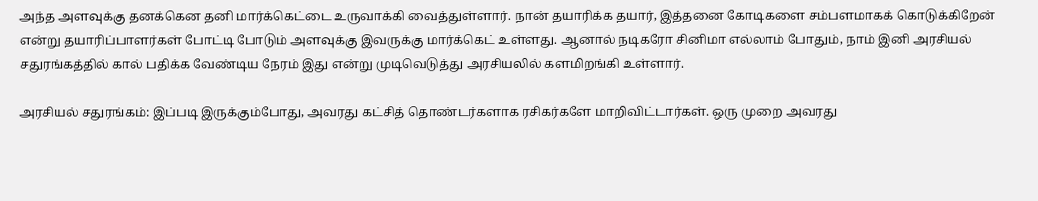அந்த அளவுக்கு தனக்கென தனி மார்க்கெட்டை உருவாக்கி வைத்துள்ளார். நான் தயாரிக்க தயார், இத்தனை கோடிகளை சம்பளமாகக் கொடுக்கிறேன் என்று தயாரிப்பாளர்கள் போட்டி போடும் அளவுக்கு இவருக்கு மார்க்கெட் உள்ளது. ஆனால் நடிகரோ சினிமா எல்லாம் போதும், நாம் இனி அரசியல் சதுரங்கத்தில் கால் பதிக்க வேண்டிய நேரம் இது என்று முடிவெடுத்து அரசியலில் களமிறங்கி உள்ளார்.

அரசியல் சதுரங்கம்: இப்படி இருக்கும்போது, அவரது கட்சித் தொண்டர்களாக ரசிகர்களே மாறிவிட்டார்கள். ஒரு முறை அவரது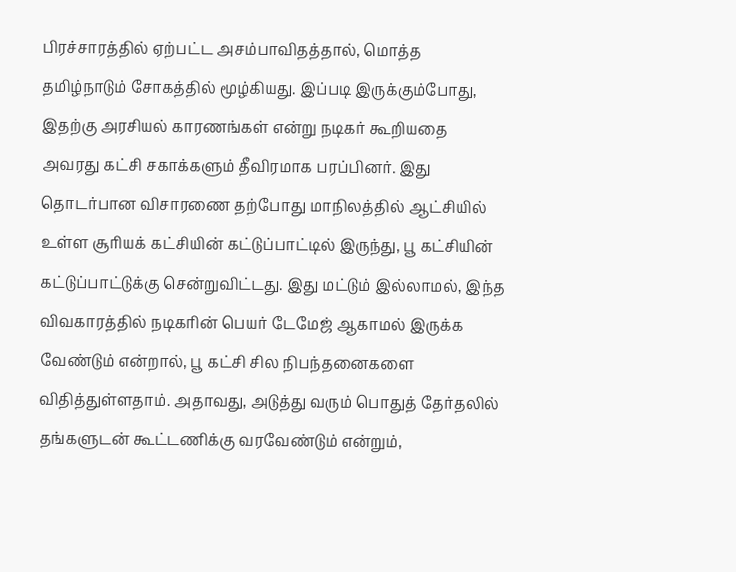பிரச்சாரத்தில் ஏற்பட்ட அசம்பாவிதத்தால், மொத்த தமிழ்நாடும் சோகத்தில் மூழ்கியது. இப்படி இருக்கும்போது, இதற்கு அரசியல் காரணங்கள் என்று நடிகர் கூறியதை அவரது கட்சி சகாக்களும் தீவிரமாக பரப்பினர். இது தொடர்பான விசாரணை தற்போது மாநிலத்தில் ஆட்சியில் உள்ள சூரியக் கட்சியின் கட்டுப்பாட்டில் இருந்து, பூ கட்சியின் கட்டுப்பாட்டுக்கு சென்றுவிட்டது. இது மட்டும் இல்லாமல், இந்த விவகாரத்தில் நடிகரின் பெயர் டேமேஜ் ஆகாமல் இருக்க வேண்டும் என்றால், பூ கட்சி சில நிபந்தனைகளை விதித்துள்ளதாம். அதாவது, அடுத்து வரும் பொதுத் தேர்தலில் தங்களுடன் கூட்டணிக்கு வரவேண்டும் என்றும்,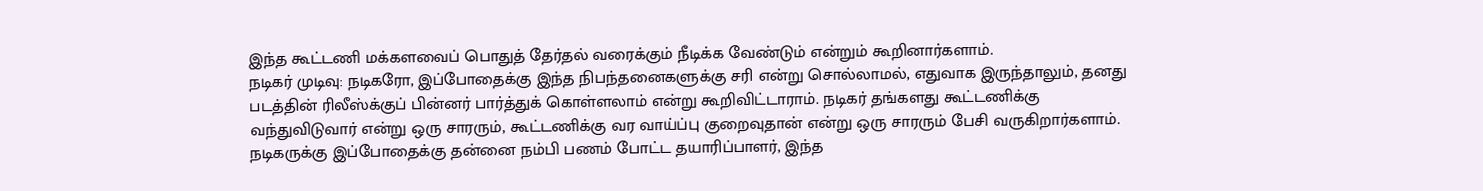இந்த கூட்டணி மக்களவைப் பொதுத் தேர்தல் வரைக்கும் நீடிக்க வேண்டும் என்றும் கூறினார்களாம்.
நடிகர் முடிவு: நடிகரோ, இப்போதைக்கு இந்த நிபந்தனைகளுக்கு சரி என்று சொல்லாமல், எதுவாக இருந்தாலும், தனது படத்தின் ரிலீஸ்க்குப் பின்னர் பார்த்துக் கொள்ளலாம் என்று கூறிவிட்டாராம். நடிகர் தங்களது கூட்டணிக்கு வந்துவிடுவார் என்று ஒரு சாரரும், கூட்டணிக்கு வர வாய்ப்பு குறைவுதான் என்று ஒரு சாரரும் பேசி வருகிறார்களாம். நடிகருக்கு இப்போதைக்கு தன்னை நம்பி பணம் போட்ட தயாரிப்பாளர், இந்த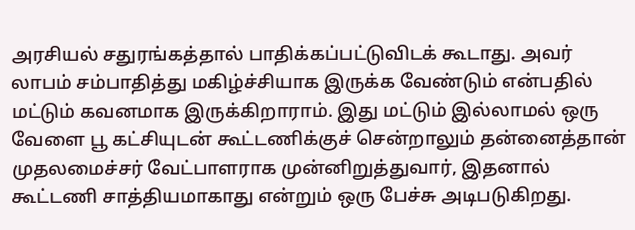அரசியல் சதுரங்கத்தால் பாதிக்கப்பட்டுவிடக் கூடாது. அவர் லாபம் சம்பாதித்து மகிழ்ச்சியாக இருக்க வேண்டும் என்பதில் மட்டும் கவனமாக இருக்கிறாராம். இது மட்டும் இல்லாமல் ஒரு வேளை பூ கட்சியுடன் கூட்டணிக்குச் சென்றாலும் தன்னைத்தான் முதலமைச்சர் வேட்பாளராக முன்னிறுத்துவார், இதனால் கூட்டணி சாத்தியமாகாது என்றும் ஒரு பேச்சு அடிபடுகிறது.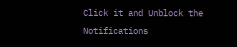Click it and Unblock the Notifications